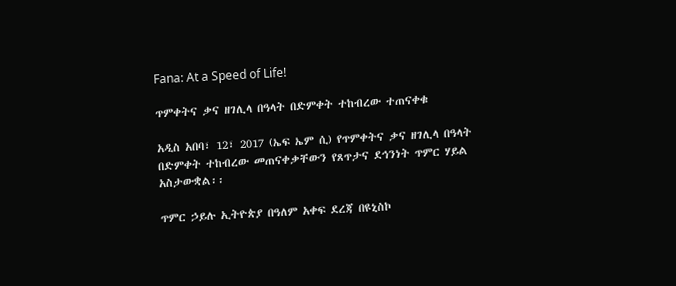Fana: At a Speed of Life!

ጥምቀትና ቃና ዘገሊላ በዓላት በድምቀት ተከብረው ተጠናቀቁ

አዲስ አበባ፣ 12፣ 2017 (ኤፍ ኤም ሲ) የጥምቀትና ቃና ዘገሊላ በዓላት በድምቀት ተከብረው መጠናቀቃቸውን የጸጥታና ደኅንነት ጥምር ሃይል አስታውቋል፡፡

ጥምር ኃይሉ ኢትዮጵያ በዓለም አቀፍ ደረጃ በዩኒስኮ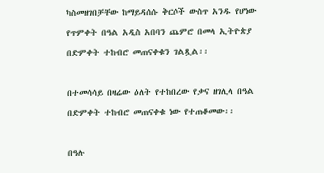ካስመዘገበቻቸው ከማይዳሰሱ ቅርሶች ውስጥ አንዱ የሆነው የጥምቀት በዓል አዲስ አበባን ጨምሮ በመላ ኢትዮጵያ በድምቀት ተከብሮ መጠናቀቁን ገልጿል፡፡

በተመሳሳይ በዛሬው ዕለት የተከበረው የቃና ዘገሊላ በዓል በድምቀት ተከብሮ መጠናቀቁ ነው የተጠቆመው፡፡

በዓሉ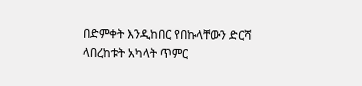በድምቀት እንዲከበር የበኩላቸውን ድርሻ ላበረከቱት አካላት ጥምር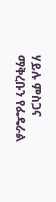ሃይሉ ምስጋና ማቅረቡን የፌዴራል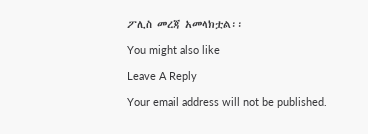ፖሊስ መረጃ አመላክቷል፡፡

You might also like

Leave A Reply

Your email address will not be published.